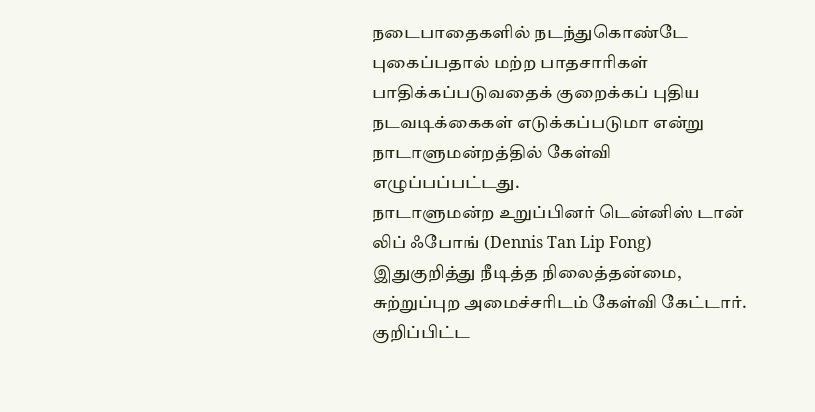நடைபாதைகளில் நடந்துகொண்டே புகைப்பதால் மற்ற பாதசாரிகள் பாதிக்கப்படுவதைக் குறைக்கப் புதிய நடவடிக்கைகள் எடுக்கப்படுமா என்று நாடாளுமன்றத்தில் கேள்வி எழுப்பப்பட்டது.
நாடாளுமன்ற உறுப்பினர் டென்னிஸ் டான் லிப் ஃபோங் (Dennis Tan Lip Fong) இதுகுறித்து நீடித்த நிலைத்தன்மை, சுற்றுப்புற அமைச்சரிடம் கேள்வி கேட்டார்.
குறிப்பிட்ட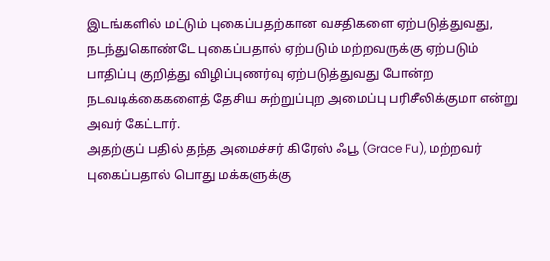இடங்களில் மட்டும் புகைப்பதற்கான வசதிகளை ஏற்படுத்துவது, நடந்துகொண்டே புகைப்பதால் ஏற்படும் மற்றவருக்கு ஏற்படும் பாதிப்பு குறித்து விழிப்புணர்வு ஏற்படுத்துவது போன்ற நடவடிக்கைகளைத் தேசிய சுற்றுப்புற அமைப்பு பரிசீலிக்குமா என்று அவர் கேட்டார்.
அதற்குப் பதில் தந்த அமைச்சர் கிரேஸ் ஃபூ (Grace Fu), மற்றவர் புகைப்பதால் பொது மக்களுக்கு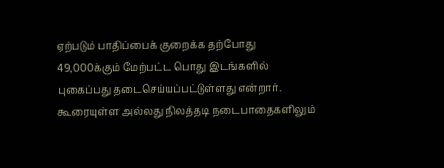ஏற்படும் பாதிப்பைக் குறைக்க தற்போது 49,000க்கும் மேற்பட்ட பொது இடங்களில் புகைப்பது தடைசெய்யப்பட்டுள்ளது என்றார்.
கூரையுள்ள அல்லது நிலத்தடி நடைபாதைகளிலும்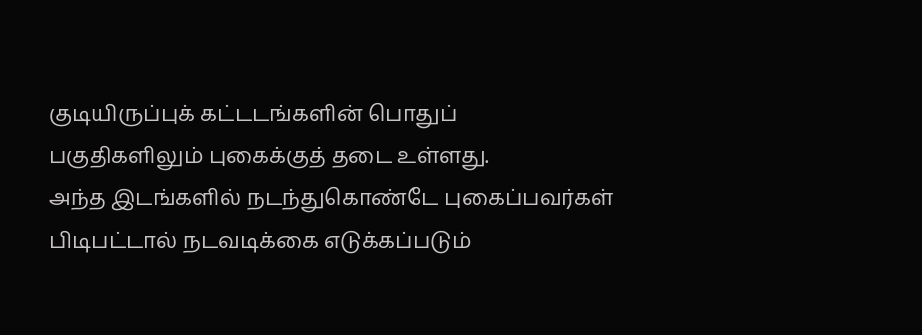குடியிருப்புக் கட்டடங்களின் பொதுப் பகுதிகளிலும் புகைக்குத் தடை உள்ளது.
அந்த இடங்களில் நடந்துகொண்டே புகைப்பவர்கள் பிடிபட்டால் நடவடிக்கை எடுக்கப்படும்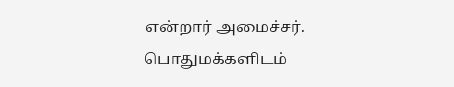என்றார் அமைச்சர்.
பொதுமக்களிடம்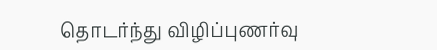தொடர்ந்து விழிப்புணர்வு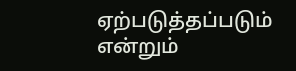ஏற்படுத்தப்படும் என்றும்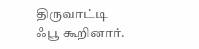திருவாட்டி ஃபூ கூறினார்.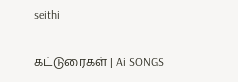seithi

கட்டுரைகள் | Ai SONGS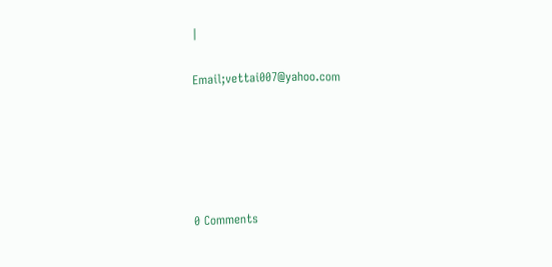|

Email;vettai007@yahoo.com





0 Comments